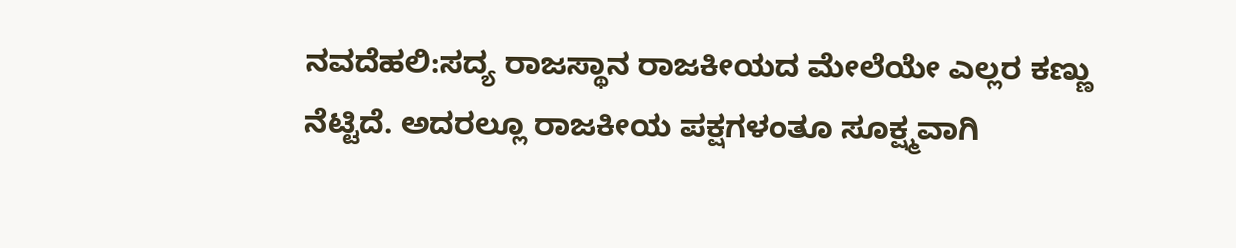ನವದೆಹಲಿ:ಸದ್ಯ ರಾಜಸ್ಥಾನ ರಾಜಕೀಯದ ಮೇಲೆಯೇ ಎಲ್ಲರ ಕಣ್ಣು ನೆಟ್ಟಿದೆ. ಅದರಲ್ಲೂ ರಾಜಕೀಯ ಪಕ್ಷಗಳಂತೂ ಸೂಕ್ಷ್ಮವಾಗಿ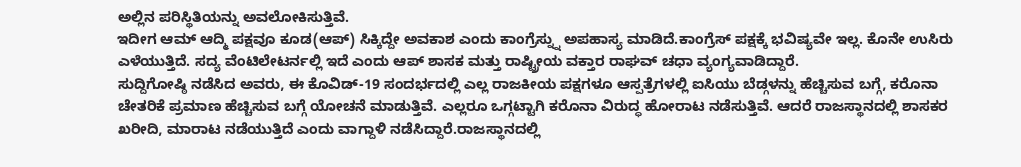ಅಲ್ಲಿನ ಪರಿಸ್ಥಿತಿಯನ್ನು ಅವಲೋಕಿಸುತ್ತಿವೆ.
ಇದೀಗ ಆಮ್ ಆದ್ಮಿ ಪಕ್ಷವೂ ಕೂಡ(ಆಪ್) ಸಿಕ್ಕಿದ್ದೇ ಅವಕಾಶ ಎಂದು ಕಾಂಗ್ರೆಸ್ನ್ನು ಅಪಹಾಸ್ಯ ಮಾಡಿದೆ.ಕಾಂಗ್ರೆಸ್ ಪಕ್ಷಕ್ಕೆ ಭವಿಷ್ಯವೇ ಇಲ್ಲ. ಕೊನೇ ಉಸಿರು ಎಳೆಯುತ್ತಿದೆ. ಸದ್ಯ ವೆಂಟಿಲೇಟರ್ನಲ್ಲಿ ಇದೆ ಎಂದು ಆಪ್ ಶಾಸಕ ಮತ್ತು ರಾಷ್ಟ್ರೀಯ ವಕ್ತಾರ ರಾಘವ್ ಚಧಾ ವ್ಯಂಗ್ಯವಾಡಿದ್ದಾರೆ.
ಸುದ್ದಿಗೋಷ್ಠಿ ನಡೆಸಿದ ಅವರು, ಈ ಕೊವಿಡ್-19 ಸಂದರ್ಭದಲ್ಲಿ ಎಲ್ಲ ರಾಜಕೀಯ ಪಕ್ಷಗಳೂ ಆಸ್ಪತ್ರೆಗಳಲ್ಲಿ ಐಸಿಯು ಬೆಡ್ಗಳನ್ನು ಹೆಚ್ಚಿಸುವ ಬಗ್ಗೆ, ಕರೊನಾ ಚೇತರಿಕೆ ಪ್ರಮಾಣ ಹೆಚ್ಚಿಸುವ ಬಗ್ಗೆ ಯೋಚನೆ ಮಾಡುತ್ತಿವೆ. ಎಲ್ಲರೂ ಒಗ್ಗಟ್ಟಾಗಿ ಕರೊನಾ ವಿರುದ್ಧ ಹೋರಾಟ ನಡೆಸುತ್ತಿವೆ. ಆದರೆ ರಾಜಸ್ಥಾನದಲ್ಲಿ ಶಾಸಕರ ಖರೀದಿ, ಮಾರಾಟ ನಡೆಯುತ್ತಿದೆ ಎಂದು ವಾಗ್ದಾಳಿ ನಡೆಸಿದ್ದಾರೆ.ರಾಜಸ್ಥಾನದಲ್ಲಿ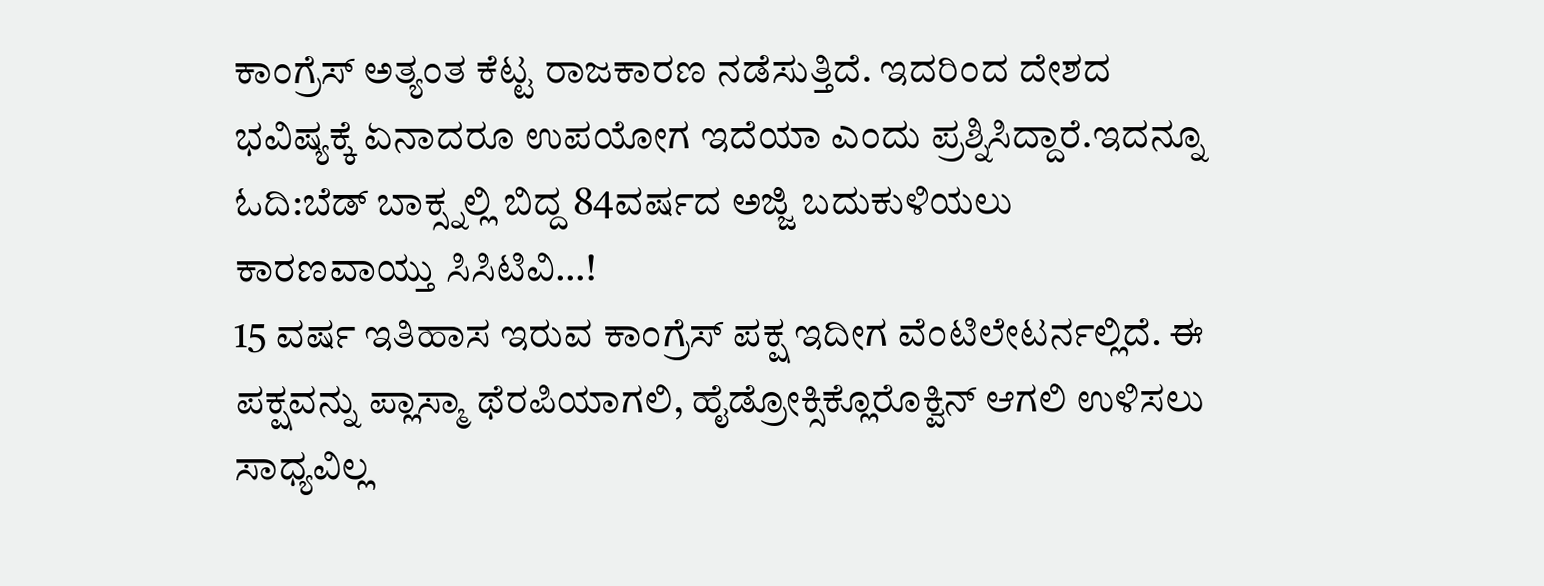ಕಾಂಗ್ರೆಸ್ ಅತ್ಯಂತ ಕೆಟ್ಟ ರಾಜಕಾರಣ ನಡೆಸುತ್ತಿದೆ. ಇದರಿಂದ ದೇಶದ ಭವಿಷ್ಯಕ್ಕೆ ಏನಾದರೂ ಉಪಯೋಗ ಇದೆಯಾ ಎಂದು ಪ್ರಶ್ನಿಸಿದ್ದಾರೆ.ಇದನ್ನೂ ಓದಿ:ಬೆಡ್ ಬಾಕ್ಸ್ನಲ್ಲಿ ಬಿದ್ದ 84ವರ್ಷದ ಅಜ್ಜಿ ಬದುಕುಳಿಯಲು ಕಾರಣವಾಯ್ತು ಸಿಸಿಟಿವಿ…!
15 ವರ್ಷ ಇತಿಹಾಸ ಇರುವ ಕಾಂಗ್ರೆಸ್ ಪಕ್ಷ ಇದೀಗ ವೆಂಟಿಲೇಟರ್ನಲ್ಲಿದೆ. ಈ ಪಕ್ಷವನ್ನು ಪ್ಲಾಸ್ಮಾ ಥೆರಪಿಯಾಗಲಿ, ಹೈಡ್ರೋಕ್ಸಿಕ್ಲೊರೊಕ್ವಿನ್ ಆಗಲಿ ಉಳಿಸಲು ಸಾಧ್ಯವಿಲ್ಲ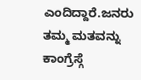ಎಂದಿದ್ದಾರೆ.ಜನರು ತಮ್ಮ ಮತವನ್ನು ಕಾಂಗ್ರೆಸ್ಗೆ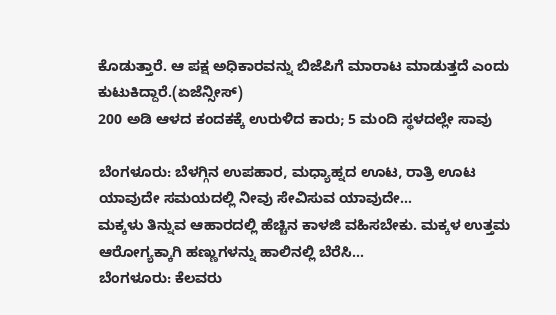ಕೊಡುತ್ತಾರೆ. ಆ ಪಕ್ಷ ಅಧಿಕಾರವನ್ನು ಬಿಜೆಪಿಗೆ ಮಾರಾಟ ಮಾಡುತ್ತದೆ ಎಂದು ಕುಟುಕಿದ್ದಾರೆ.(ಏಜೆನ್ಸೀಸ್)
200 ಅಡಿ ಆಳದ ಕಂದಕಕ್ಕೆ ಉರುಳಿದ ಕಾರು; 5 ಮಂದಿ ಸ್ಥಳದಲ್ಲೇ ಸಾವು

ಬೆಂಗಳೂರು: ಬೆಳಗ್ಗಿನ ಉಪಹಾರ, ಮಧ್ಯಾಹ್ನದ ಊಟ, ರಾತ್ರಿ ಊಟ ಯಾವುದೇ ಸಮಯದಲ್ಲಿ ನೀವು ಸೇವಿಸುವ ಯಾವುದೇ…
ಮಕ್ಕಳು ತಿನ್ನುವ ಆಹಾರದಲ್ಲಿ ಹೆಚ್ಚಿನ ಕಾಳಜಿ ವಹಿಸಬೇಕು. ಮಕ್ಕಳ ಉತ್ತಮ ಆರೋಗ್ಯಕ್ಕಾಗಿ ಹಣ್ಣುಗಳನ್ನು ಹಾಲಿನಲ್ಲಿ ಬೆರೆಸಿ…
ಬೆಂಗಳೂರು: ಕೆಲವರು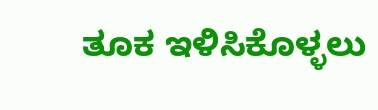ತೂಕ ಇಳಿಸಿಕೊಳ್ಳಲು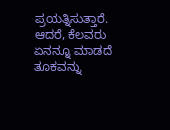ಪ್ರಯತ್ನಿಸುತ್ತಾರೆ. ಆದರೆ, ಕೆಲವರು ಏನನ್ನೂ ಮಾಡದೆ ತೂಕವನ್ನು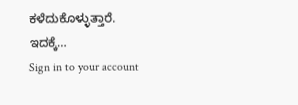ಕಳೆದುಕೊಳ್ಳುತ್ತಾರೆ. ಇದಕ್ಕೆ…
Sign in to your account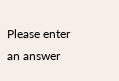Please enter an answer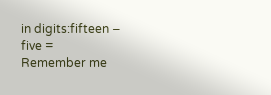in digits:fifteen − five =
Remember me